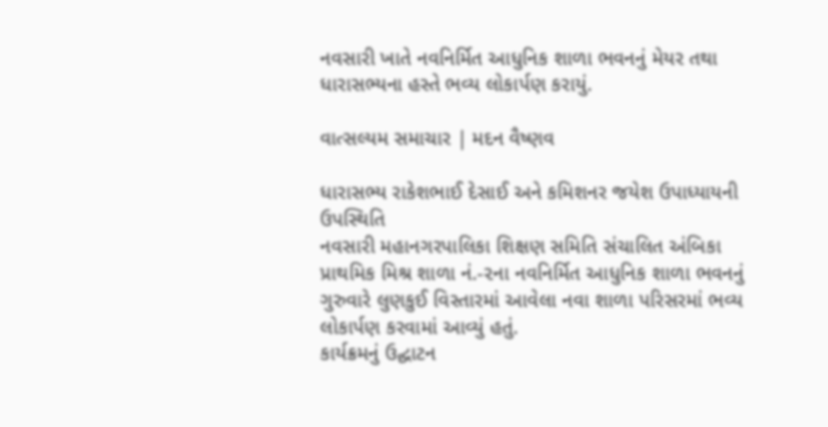નવસારી ખાતે નવનિર્મિત આધુનિક શાળા ભવનનું મેયર તથા ધારાસભ્યના હસ્તે ભવ્ય લોકાર્પણ કરાયું.

વાત્સલ્યમ સમાચાર | મદન વૈષ્ણવ

ધારાસભ્ય રાકેશભાઈ દેસાઈ અને કમિશનર જયેશ ઉપાધ્યાયની ઉપસ્થિતિ
નવસારી મહાનગરપાલિકા શિક્ષણ સમિતિ સંચાલિત અંબિકા પ્રાથમિક મિશ્ર શાળા નં.-૨ના નવનિર્મિત આધુનિક શાળા ભવનનું ગુરુવારે લુણકુઈ વિસ્તારમાં આવેલા નવા શાળા પરિસરમાં ભવ્ય લોકાર્પણ કરવામાં આવ્યું હતું.
કાર્યક્રમનું ઉદ્ઘાટન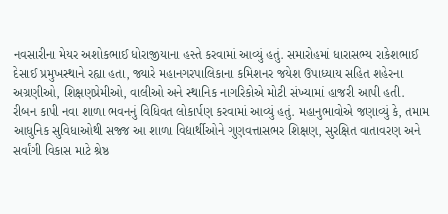નવસારીના મેયર અશોકભાઈ ધોરાજીયાના હસ્તે કરવામાં આવ્યું હતું. સમારોહમાં ધારાસભ્ય રાકેશભાઈ દેસાઈ પ્રમુખસ્થાને રહ્યા હતા, જ્યારે મહાનગરપાલિકાના કમિશનર જયેશ ઉપાધ્યાય સહિત શહેરના અગ્રણીઓ, શિક્ષણપ્રેમીઓ, વાલીઓ અને સ્થાનિક નાગરિકોએ મોટી સંખ્યામાં હાજરી આપી હતી.
રીબન કાપી નવા શાળા ભવનનું વિધિવત લોકાર્પણ કરવામાં આવ્યું હતું. મહાનુભાવોએ જણાવ્યું કે, તમામ આધુનિક સુવિધાઓથી સજ્જ આ શાળા વિદ્યાર્થીઓને ગુણવત્તાસભર શિક્ષણ, સુરક્ષિત વાતાવરણ અને સર્વાંગી વિકાસ માટે શ્રેષ્ઠ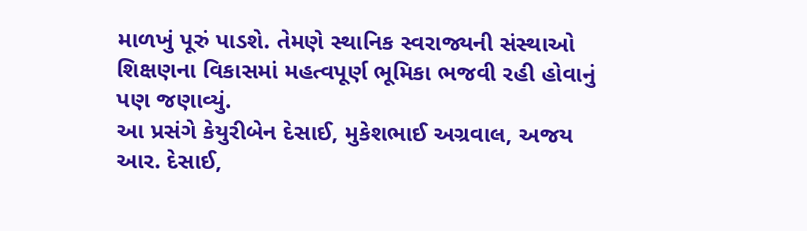માળખું પૂરું પાડશે. તેમણે સ્થાનિક સ્વરાજ્યની સંસ્થાઓ શિક્ષણના વિકાસમાં મહત્વપૂર્ણ ભૂમિકા ભજવી રહી હોવાનું પણ જણાવ્યું.
આ પ્રસંગે કેયુરીબેન દેસાઈ, મુકેશભાઈ અગ્રવાલ, અજય આર. દેસાઈ,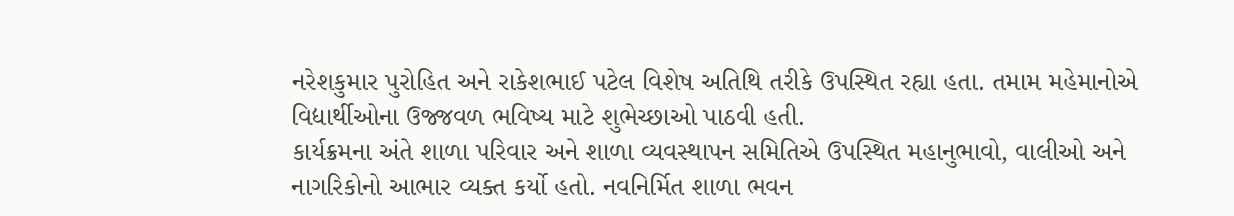નરેશકુમાર પુરોહિત અને રાકેશભાઈ પટેલ વિશેષ અતિથિ તરીકે ઉપસ્થિત રહ્યા હતા. તમામ મહેમાનોએ વિદ્યાર્થીઓના ઉજ્જવળ ભવિષ્ય માટે શુભેચ્છાઓ પાઠવી હતી.
કાર્યક્રમના અંતે શાળા પરિવાર અને શાળા વ્યવસ્થાપન સમિતિએ ઉપસ્થિત મહાનુભાવો, વાલીઓ અને નાગરિકોનો આભાર વ્યક્ત કર્યો હતો. નવનિર્મિત શાળા ભવન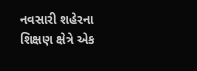નવસારી શહેરના શિક્ષણ ક્ષેત્રે એક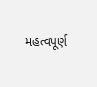મહત્વપૂર્ણ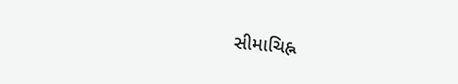સીમાચિહ્ન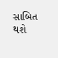સાબિત થશે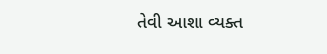તેવી આશા વ્યક્ત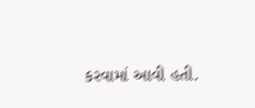કરવામાં આવી હતી.